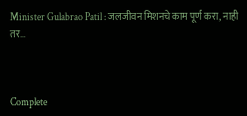Minister Gulabrao Patil : जलजीवन मिशनचे काम पूर्ण करा, नाही तर…



Complete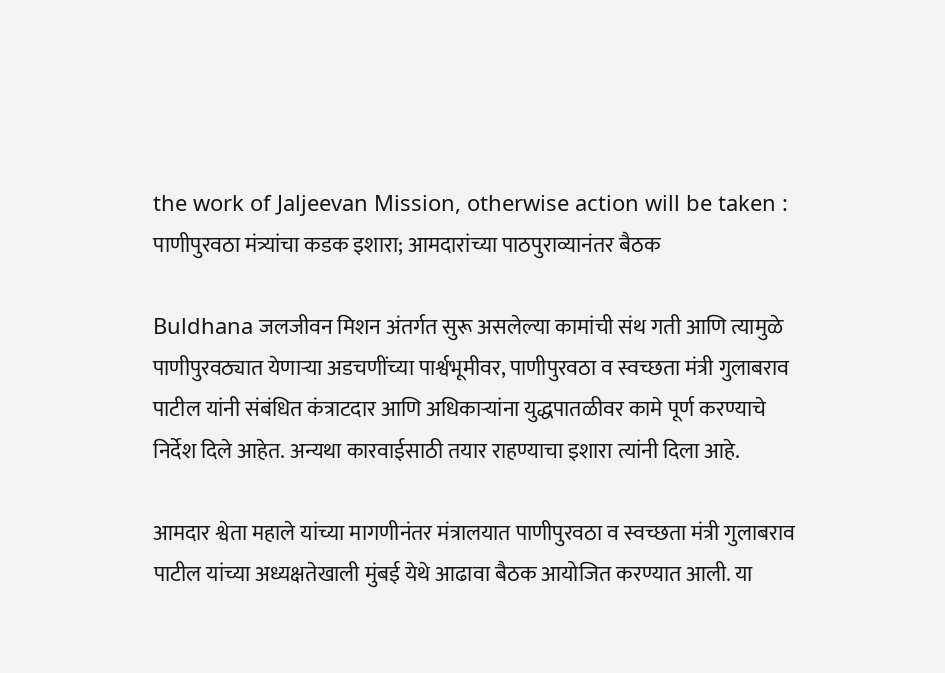the work of Jaljeevan Mission, otherwise action will be taken : पाणीपुरवठा मंत्र्यांचा कडक इशारा; आमदारांच्या पाठपुराव्यानंतर बैठक

Buldhana जलजीवन मिशन अंतर्गत सुरू असलेल्या कामांची संथ गती आणि त्यामुळे पाणीपुरवठ्यात येणाऱ्या अडचणींच्या पार्श्वभूमीवर, पाणीपुरवठा व स्वच्छता मंत्री गुलाबराव पाटील यांनी संबंधित कंत्राटदार आणि अधिकाऱ्यांना युद्धपातळीवर कामे पूर्ण करण्याचे निर्देश दिले आहेत. अन्यथा कारवाईसाठी तयार राहण्याचा इशारा त्यांनी दिला आहे.

आमदार श्वेता महाले यांच्या मागणीनंतर मंत्रालयात पाणीपुरवठा व स्वच्छता मंत्री गुलाबराव पाटील यांच्या अध्यक्षतेखाली मुंबई येथे आढावा बैठक आयोजित करण्यात आली. या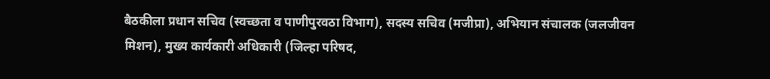बैठकीला प्रधान सचिव (स्वच्छता व पाणीपुरवठा विभाग), सदस्य सचिव (मजीप्रा), अभियान संचालक (जलजीवन मिशन), मुख्य कार्यकारी अधिकारी (जिल्हा परिषद,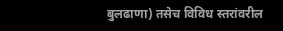बुलढाणा) तसेच विविध स्तरांवरील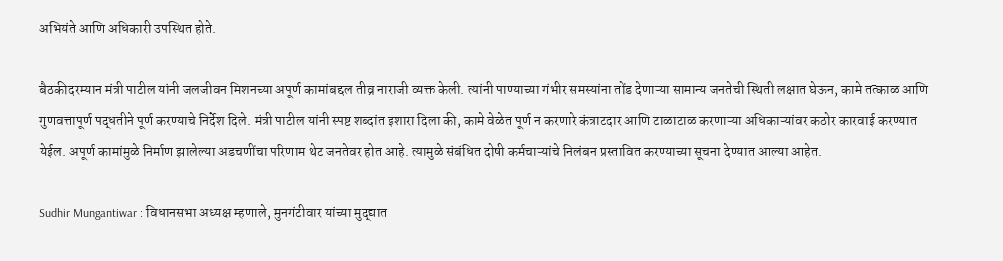अभियंते आणि अधिकारी उपस्थित होते.

बैठकीदरम्यान मंत्री पाटील यांनी जलजीवन मिशनच्या अपूर्ण कामांबद्दल तीव्र नाराजी व्यक्त केली. त्यांनी पाण्याच्या गंभीर समस्यांना तोंड देणाऱ्या सामान्य जनतेची स्थिती लक्षात घेऊन, कामे तत्काळ आणि गुणवत्तापूर्ण पद्धतीने पूर्ण करण्याचे निर्देश दिले. मंत्री पाटील यांनी स्पष्ट शब्दांत इशारा दिला की, कामे वेळेत पूर्ण न करणारे कंत्राटदार आणि टाळाटाळ करणाऱ्या अधिकाऱ्यांवर कठोर कारवाई करण्यात येईल. अपूर्ण कामांमुळे निर्माण झालेल्या अडचणींचा परिणाम थेट जनतेवर होत आहे. त्यामुळे संबंधित दोषी कर्मचाऱ्यांचे निलंबन प्रस्तावित करण्याच्या सूचना देण्यात आल्या आहेत.

Sudhir Mungantiwar : विधानसभा अध्यक्ष म्हणाले, मुनगंटीवार यांच्या मुद्द्यात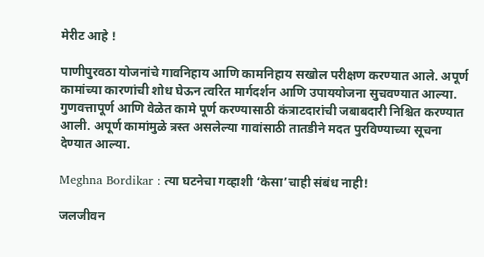मेरीट आहे !

पाणीपुरवठा योजनांचे गावनिहाय आणि कामनिहाय सखोल परीक्षण करण्यात आले. अपूर्ण कामांच्या कारणांची शोध घेऊन त्वरित मार्गदर्शन आणि उपाययोजना सुचवण्यात आल्या. गुणवत्तापूर्ण आणि वेळेत कामे पूर्ण करण्यासाठी कंत्राटदारांची जबाबदारी निश्चित करण्यात आली. अपूर्ण कामांमुळे त्रस्त असलेल्या गावांसाठी तातडीने मदत पुरविण्याच्या सूचना देण्यात आल्या.

Meghna Bordikar : त्या घटनेचा गव्हाशी ‘केसा’चाही संबंध नाही!

जलजीवन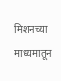मिशनच्या माध्यमातून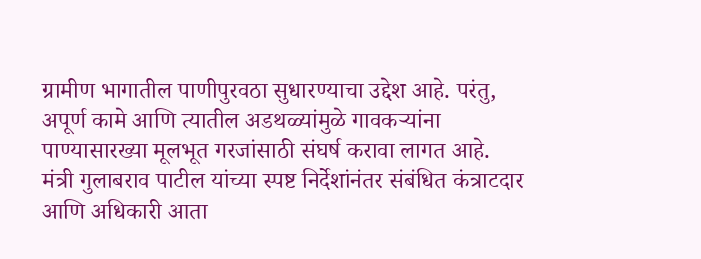ग्रामीण भागातील पाणीपुरवठा सुधारण्याचा उद्देश आहे. परंतु, अपूर्ण कामे आणि त्यातील अडथळ्यांमुळे गावकऱ्यांना पाण्यासारख्या मूलभूत गरजांसाठी संघर्ष करावा लागत आहे. मंत्री गुलाबराव पाटील यांच्या स्पष्ट निर्देशांनंतर संबंधित कंत्राटदार आणि अधिकारी आता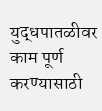युद्धपातळीवर काम पूर्ण करण्यासाठी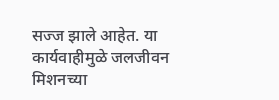सज्ज झाले आहेत. या कार्यवाहीमुळे जलजीवन मिशनच्या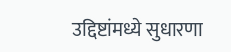उद्दिष्टांमध्ये सुधारणा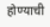होण्याची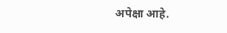अपेक्षा आहे.